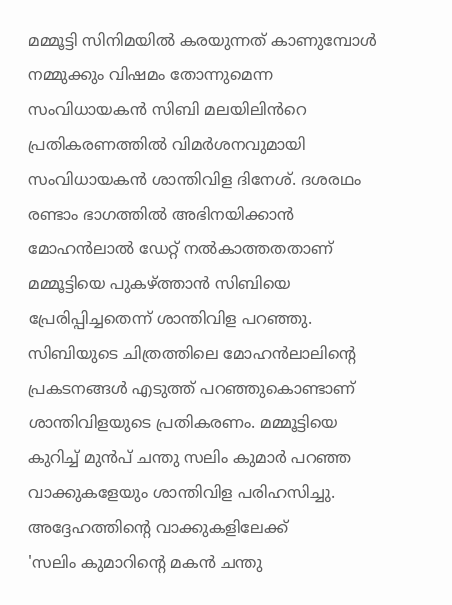മമ്മൂട്ടി സിനിമയിൽ കരയുന്നത് കാണുമ്പോൾ നമ്മുക്കും വിഷമം തോന്നുമെന്ന സംവിധായകൻ സിബി മലയിലിൻറെ പ്രതികരണത്തിൽ വിമർശനവുമായി സംവിധായകൻ ശാന്തിവിള ദിനേശ്. ദശരഥം രണ്ടാം ഭാഗത്തിൽ അഭിനയിക്കാൻ മോഹൻലാൽ ഡേറ്റ് നൽകാത്തതതാണ് മമ്മൂട്ടിയെ പുകഴ്ത്താൻ സിബിയെ പ്രേരിപ്പിച്ചതെന്ന് ശാന്തിവിള പറഞ്ഞു. സിബിയുടെ ചിത്രത്തിലെ മോഹൻലാലിൻ്റെ പ്രകടനങ്ങൾ എടുത്ത് പറഞ്ഞുകൊണ്ടാണ് ശാന്തിവിളയുടെ പ്രതികരണം. മമ്മൂട്ടിയെ കുറിച്ച് മുൻപ് ചന്തു സലിം കുമാർ പറഞ്ഞ വാക്കുകളേയും ശാന്തിവിള പരിഹസിച്ചു. അദ്ദേഹത്തിൻ്റെ വാക്കുകളിലേക്ക്
'സലിം കുമാറിന്റെ മകൻ ചന്തു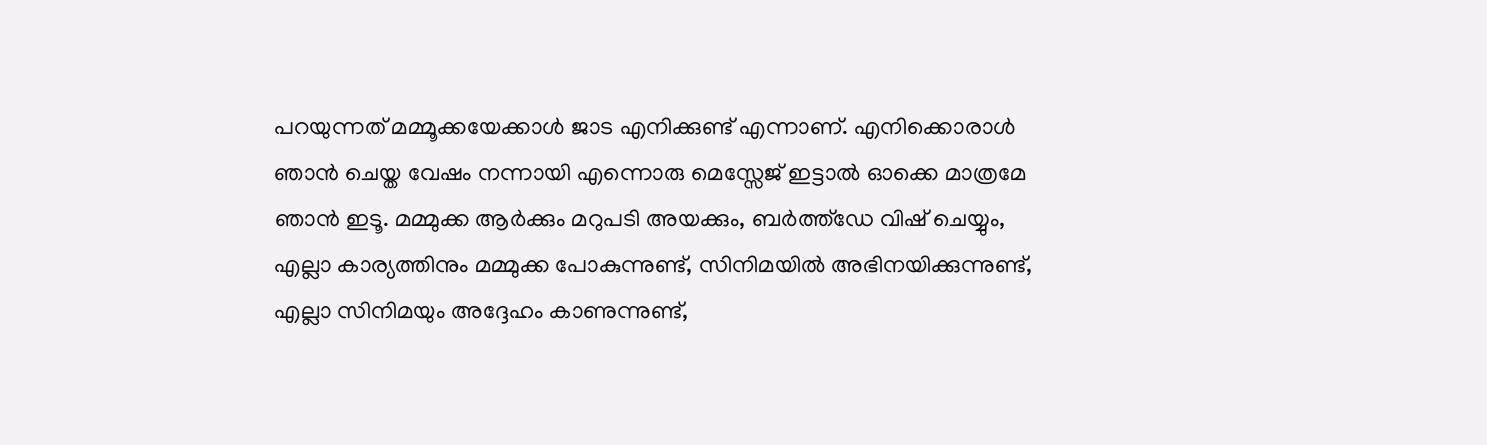പറയുന്നത് മമ്മൂക്കയേക്കാൾ ജാട എനിക്കുണ്ട് എന്നാണ്. എനിക്കൊരാൾ ഞാൻ ചെയ്ത വേഷം നന്നായി എന്നൊരു മെസ്സേജ് ഇട്ടാൽ ഓക്കെ മാത്രമേ ഞാൻ ഇടൂ. മമ്മുക്ക ആർക്കും മറുപടി അയക്കും, ബർത്ത്ഡേ വിഷ് ചെയ്യും, എല്ലാ കാര്യത്തിനും മമ്മുക്ക പോകുന്നുണ്ട്, സിനിമയിൽ അഭിനയിക്കുന്നുണ്ട്, എല്ലാ സിനിമയും അദ്ദേഹം കാണുന്നുണ്ട്,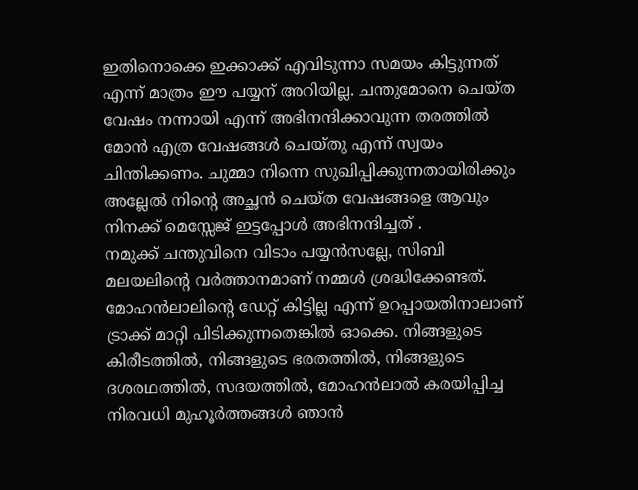ഇതിനൊക്കെ ഇക്കാക്ക് എവിടുന്നാ സമയം കിട്ടുന്നത് എന്ന് മാത്രം ഈ പയ്യന് അറിയില്ല. ചന്തുമോനെ ചെയ്ത വേഷം നന്നായി എന്ന് അഭിനന്ദിക്കാവുന്ന തരത്തിൽ മോൻ എത്ര വേഷങ്ങൾ ചെയ്തു എന്ന് സ്വയം ചിന്തിക്കണം. ചുമ്മാ നിന്നെ സുഖിപ്പിക്കുന്നതായിരിക്കും അല്ലേൽ നിന്റെ അച്ഛൻ ചെയ്ത വേഷങ്ങളെ ആവും നിനക്ക് മെസ്സേജ് ഇട്ടപ്പോൾ അഭിനന്ദിച്ചത് .
നമുക്ക് ചന്തുവിനെ വിടാം പയ്യൻസല്ലേ, സിബി മലയലിന്റെ വർത്താനമാണ് നമ്മൾ ശ്രദ്ധിക്കേണ്ടത്. മോഹൻലാലിന്റെ ഡേറ്റ് കിട്ടില്ല എന്ന് ഉറപ്പായതിനാലാണ് ട്രാക്ക് മാറ്റി പിടിക്കുന്നതെങ്കിൽ ഓക്കെ. നിങ്ങളുടെ കിരീടത്തിൽ, നിങ്ങളുടെ ഭരതത്തിൽ, നിങ്ങളുടെ ദശരഥത്തിൽ, സദയത്തിൽ, മോഹൻലാൽ കരയിപ്പിച്ച നിരവധി മുഹൂർത്തങ്ങൾ ഞാൻ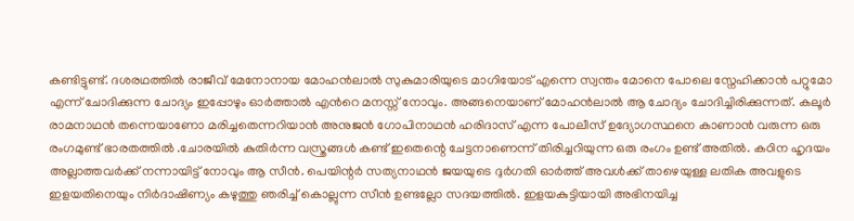കണ്ടിട്ടുണ്ട്. ദശരഥത്തിൽ രാജീവ് മേനോനായ മോഹൻലാൽ സുകുമാരിയുടെ മാഗിയോട് എന്നെ സ്വന്തം മോനെ പോലെ സ്നേഹിക്കാൻ പറ്റുമോ എന്ന് ചോദിക്കുന്ന ചോദ്യം ഇപ്പോഴും ഓർത്താൽ എൻറെ മനസ്സ് നോവും. അങ്ങനെയാണ് മോഹൻലാൽ ആ ചോദ്യം ചോദിച്ചിരിക്കുന്നത്. കലൂർ രാമനാഥൻ തന്നെയാണോ മരിച്ചതെന്നറിയാൻ അനുജൻ ഗോപിനാഥൻ ഹരിദാസ് എന്ന പോലീസ് ഉദ്യോഗസ്ഥനെ കാണാൻ വരുന്ന ഒരു രംഗമുണ്ട് ഭാരതത്തിൽ .ചോരയിൽ കുതിർന്ന വസ്ത്രങ്ങൾ കണ്ട് ഇതെന്റെ ചേട്ടനാണെന്ന് തിരിച്ചറിയുന്ന ഒരു രംഗം ഉണ്ട് അതിൽ. കഠിന ഹൃദയം അല്ലാത്തവർക്ക് നന്നായിട്ട് നോവും ആ സീൻ. പെയിന്റർ സത്യനാഥൻ ജയയുടെ ദുർഗതി ഓർത്ത് അവൾക്ക് താഴെയുള്ള ലതിക അവളുടെ ഇളയതിനെയും നിർദാഷിണ്യം കഴുത്തു ഞരിച്ച് കൊല്ലുന്ന സീൻ ഉണ്ടല്ലോ സദയത്തിൽ. ഇളയകുട്ടിയായി അഭിനയിച്ച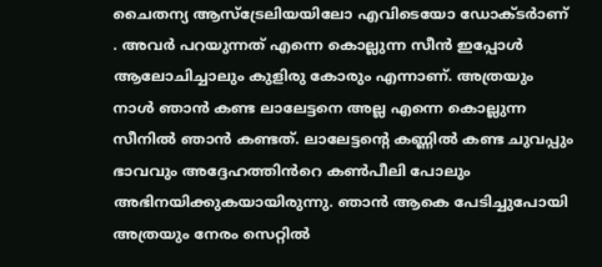ചൈതന്യ ആസ്ട്രേലിയയിലോ എവിടെയോ ഡോക്ടർാണ് . അവർ പറയുന്നത് എന്നെ കൊല്ലുന്ന സീൻ ഇപ്പോൾ ആലോചിച്ചാലും കുളിരു കോരും എന്നാണ്. അത്രയും നാൾ ഞാൻ കണ്ട ലാലേട്ടനെ അല്ല എന്നെ കൊല്ലുന്ന സീനിൽ ഞാൻ കണ്ടത്. ലാലേട്ടന്റെ കണ്ണിൽ കണ്ട ചുവപ്പും ഭാവവും അദ്ദേഹത്തിൻറെ കൺപീലി പോലും അഭിനയിക്കുകയായിരുന്നു. ഞാൻ ആകെ പേടിച്ചുപോയി അത്രയും നേരം സെറ്റിൽ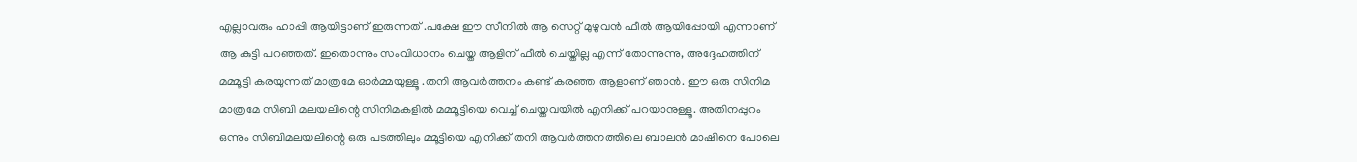എല്ലാവരും ഹാപ്പി ആയിട്ടാണ് ഇരുന്നത് .പക്ഷേ ഈ സീനിൽ ആ സെറ്റ് മുഴുവൻ ഫീൽ ആയിപ്പോയി എന്നാണ് ആ കുട്ടി പറഞ്ഞത്. ഇതൊന്നും സംവിധാനം ചെയ്ത ആളിന് ഫീൽ ചെയ്തില്ല എന്ന് തോന്നുന്നു, അദ്ദേഹത്തിന് മമ്മൂട്ടി കരയുന്നത് മാത്രമേ ഓർമ്മയുള്ളൂ .തനി ആവർത്തനം കണ്ട് കരഞ്ഞ ആളാണ് ഞാൻ. ഈ ഒരു സിനിമ മാത്രമേ സിബി മലയലിന്റെ സിനിമകളിൽ മമ്മൂട്ടിയെ വെച്ച് ചെയ്തവയിൽ എനിക്ക് പറയാനുള്ളൂ. അതിനപ്പുറം ഒന്നും സിബിമലയലിന്റെ ഒരു പടത്തിലും മ്മൂട്ടിയെ എനിക്ക് തനി ആവർത്തനത്തിലെ ബാലൻ മാഷിനെ പോലെ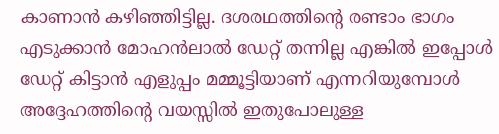കാണാൻ കഴിഞ്ഞിട്ടില്ല. ദശരഥത്തിന്റെ രണ്ടാം ഭാഗം എടുക്കാൻ മോഹൻലാൽ ഡേറ്റ് തന്നില്ല എങ്കിൽ ഇപ്പോൾ ഡേറ്റ് കിട്ടാൻ എളുപ്പം മമ്മൂട്ടിയാണ് എന്നറിയുമ്പോൾ അദ്ദേഹത്തിന്റെ വയസ്സിൽ ഇതുപോലുള്ള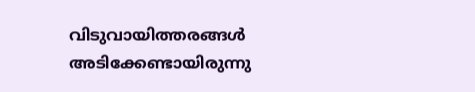വിടുവായിത്തരങ്ങൾ അടിക്കേണ്ടായിരുന്നു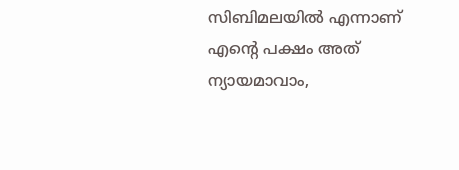സിബിമലയിൽ എന്നാണ് എന്റെ പക്ഷം അത് ന്യായമാവാം,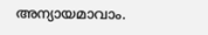അന്യായമാവാം.